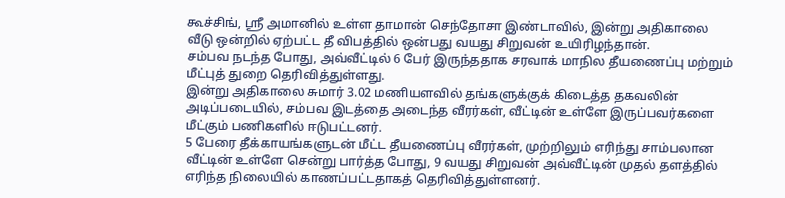கூச்சிங், ஸ்ரீ அமானில் உள்ள தாமான் செந்தோசா இண்டாவில், இன்று அதிகாலை வீடு ஒன்றில் ஏற்பட்ட தீ விபத்தில் ஒன்பது வயது சிறுவன் உயிரிழந்தான்.
சம்பவ நடந்த போது, அவ்வீட்டில் 6 பேர் இருந்ததாக சரவாக் மாநில தீயணைப்பு மற்றும் மீட்புத் துறை தெரிவித்துள்ளது.
இன்று அதிகாலை சுமார் 3.02 மணியளவில் தங்களுக்குக் கிடைத்த தகவலின் அடிப்படையில், சம்பவ இடத்தை அடைந்த வீரர்கள், வீட்டின் உள்ளே இருப்பவர்களை மீட்கும் பணிகளில் ஈடுபட்டனர்.
5 பேரை தீக்காயங்களுடன் மீட்ட தீயணைப்பு வீரர்கள், முற்றிலும் எரிந்து சாம்பலான வீட்டின் உள்ளே சென்று பார்த்த போது, 9 வயது சிறுவன் அவ்வீட்டின் முதல் தளத்தில் எரிந்த நிலையில் காணப்பட்டதாகத் தெரிவித்துள்ளனர்.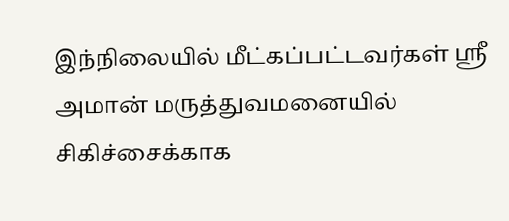இந்நிலையில் மீட்கப்பட்டவர்கள் ஸ்ரீ அமான் மருத்துவமனையில் சிகிச்சைக்காக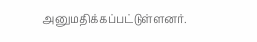அனுமதிக்கப்பட்டுள்ளனர்.